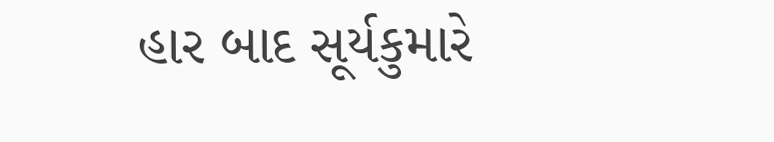હાર બાદ સૂર્યકુમારે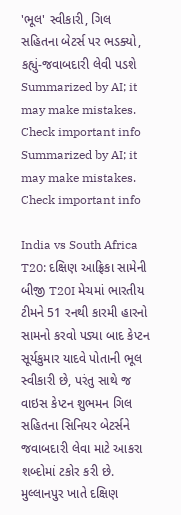'ભૂલ' સ્વીકારી, ગિલ સહિતના બેટર્સ પર ભડક્યો, કહ્યું-જવાબદારી લેવી પડશે
Summarized by AI; it may make mistakes. Check important info
Summarized by AI; it may make mistakes. Check important info

India vs South Africa T20: દક્ષિણ આફ્રિકા સામેની બીજી T20I મેચમાં ભારતીય ટીમને 51 રનથી કારમી હારનો સામનો કરવો પડ્યા બાદ કેપ્ટન સૂર્યકુમાર યાદવે પોતાની ભૂલ સ્વીકારી છે, પરંતુ સાથે જ વાઇસ કેપ્ટન શુભમન ગિલ સહિતના સિનિયર બેટર્સને જવાબદારી લેવા માટે આકરા શબ્દોમાં ટકોર કરી છે. મુલ્લાનપુર ખાતે દક્ષિણ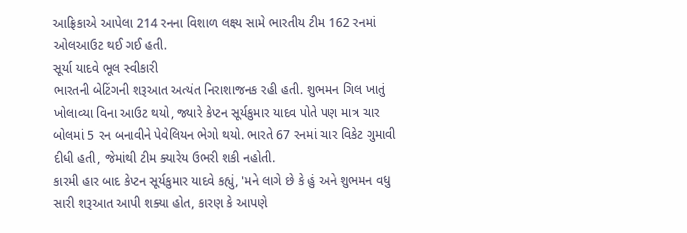આફ્રિકાએ આપેલા 214 રનના વિશાળ લક્ષ્ય સામે ભારતીય ટીમ 162 રનમાં ઓલઆઉટ થઈ ગઈ હતી.
સૂર્યા યાદવે ભૂલ સ્વીકારી
ભારતની બેટિંગની શરૂઆત અત્યંત નિરાશાજનક રહી હતી. શુભમન ગિલ ખાતું ખોલાવ્યા વિના આઉટ થયો, જ્યારે કેપ્ટન સૂર્યકુમાર યાદવ પોતે પણ માત્ર ચાર બોલમાં 5 રન બનાવીને પેવેલિયન ભેગો થયો. ભારતે 67 રનમાં ચાર વિકેટ ગુમાવી દીધી હતી, જેમાંથી ટીમ ક્યારેય ઉભરી શકી નહોતી.
કારમી હાર બાદ કેપ્ટન સૂર્યકુમાર યાદવે કહ્યું, 'મને લાગે છે કે હું અને શુભમન વધુ સારી શરૂઆત આપી શક્યા હોત, કારણ કે આપણે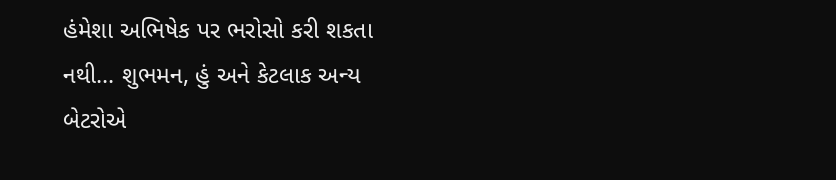હંમેશા અભિષેક પર ભરોસો કરી શકતા નથી... શુભમન, હું અને કેટલાક અન્ય બેટરોએ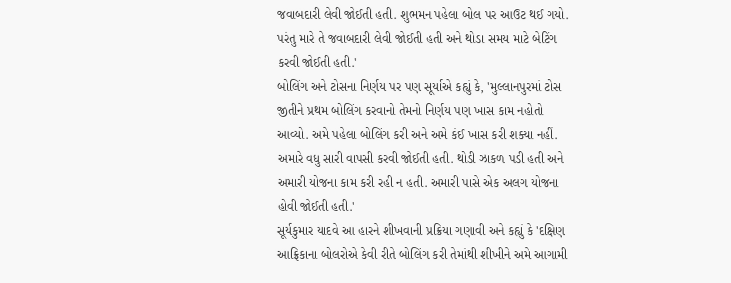જવાબદારી લેવી જોઈતી હતી. શુભમન પહેલા બોલ પર આઉટ થઈ ગયો. પરંતુ મારે તે જવાબદારી લેવી જોઈતી હતી અને થોડા સમય માટે બેટિંગ કરવી જોઈતી હતી.'
બોલિંગ અને ટોસના નિર્ણય પર પણ સૂર્યાએ કહ્યું કે, 'મુલ્લાનપુરમાં ટોસ જીતીને પ્રથમ બોલિંગ કરવાનો તેમનો નિર્ણય પણ ખાસ કામ નહોતો આવ્યો. અમે પહેલા બોલિંગ કરી અને અમે કંઈ ખાસ કરી શક્યા નહીં. અમારે વધુ સારી વાપસી કરવી જોઈતી હતી. થોડી ઝાકળ પડી હતી અને અમારી યોજના કામ કરી રહી ન હતી. અમારી પાસે એક અલગ યોજના હોવી જોઈતી હતી.'
સૂર્યકુમાર યાદવે આ હારને શીખવાની પ્રક્રિયા ગણાવી અને કહ્યું કે 'દક્ષિણ આફ્રિકાના બોલરોએ કેવી રીતે બોલિંગ કરી તેમાંથી શીખીને અમે આગામી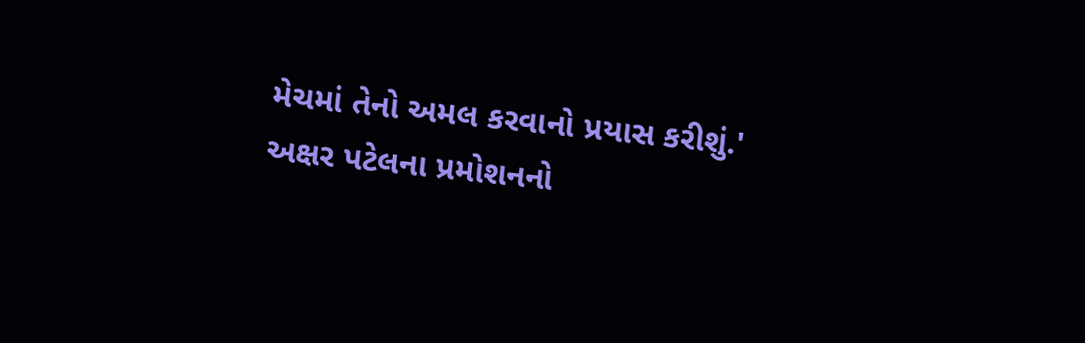મેચમાં તેનો અમલ કરવાનો પ્રયાસ કરીશું.'
અક્ષર પટેલના પ્રમોશનનો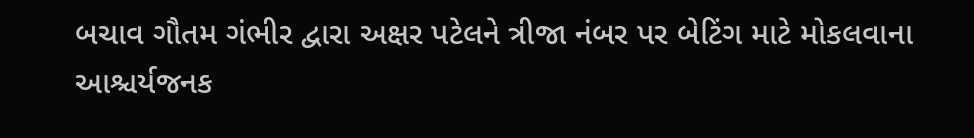બચાવ ગૌતમ ગંભીર દ્વારા અક્ષર પટેલને ત્રીજા નંબર પર બેટિંગ માટે મોકલવાના આશ્ચર્યજનક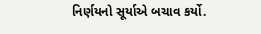નિર્ણયનો સૂર્યાએ બચાવ કર્યો.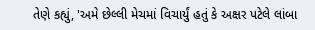તેણે કહ્યું, 'અમે છેલ્લી મેચમાં વિચાર્યું હતું કે અક્ષર પટેલે લાંબા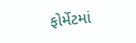ફોર્મેટમાં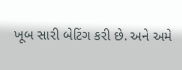ખૂબ સારી બેટિંગ કરી છે. અને અમે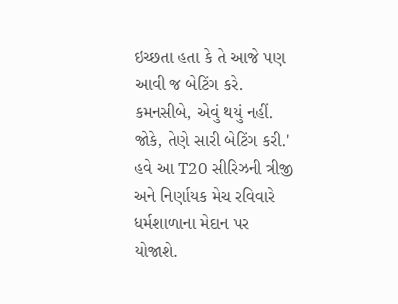ઇચ્છતા હતા કે તે આજે પણ આવી જ બેટિંગ કરે. કમનસીબે, એવું થયું નહીં. જોકે, તેણે સારી બેટિંગ કરી.' હવે આ T20 સીરિઝની ત્રીજી અને નિર્ણાયક મેચ રવિવારે ધર્મશાળાના મેદાન પર યોજાશે.